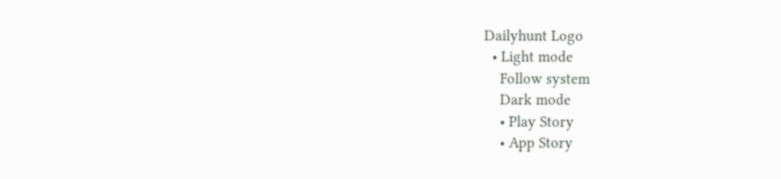Dailyhunt Logo
  • Light mode
    Follow system
    Dark mode
    • Play Story
    • App Story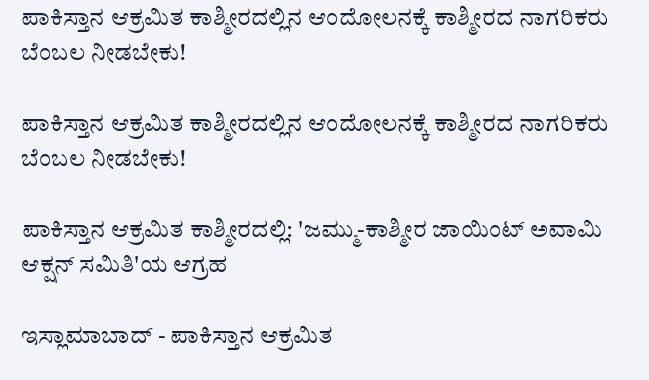ಪಾಕಿಸ್ತಾನ ಆಕ್ರಮಿತ ಕಾಶ್ಮೀರದಲ್ಲಿನ ಆಂದೋಲನಕ್ಕೆ ಕಾಶ್ಮೀರದ ನಾಗರಿಕರು ಬೆಂಬಲ ನೀಡಬೇಕು!

ಪಾಕಿಸ್ತಾನ ಆಕ್ರಮಿತ ಕಾಶ್ಮೀರದಲ್ಲಿನ ಆಂದೋಲನಕ್ಕೆ ಕಾಶ್ಮೀರದ ನಾಗರಿಕರು ಬೆಂಬಲ ನೀಡಬೇಕು!

ಪಾಕಿಸ್ತಾನ ಆಕ್ರಮಿತ ಕಾಶ್ಮೀರದಲ್ಲಿ: 'ಜಮ್ಮು-ಕಾಶ್ಮೀರ ಜಾಯಿಂಟ್ ಅವಾಮಿ ಆಕ್ಷನ್ ಸಮಿತಿ'ಯ ಆಗ್ರಹ

ಇಸ್ಲಾಮಾಬಾದ್ - ಪಾಕಿಸ್ತಾನ ಆಕ್ರಮಿತ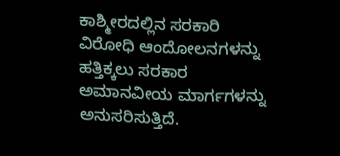ಕಾಶ್ಮೀರದಲ್ಲಿನ ಸರಕಾರಿ ವಿರೋಧಿ ಆಂದೋಲನಗಳನ್ನು ಹತ್ತಿಕ್ಕಲು ಸರಕಾರ ಅಮಾನವೀಯ ಮಾರ್ಗಗಳನ್ನು ಅನುಸರಿಸುತ್ತಿದೆ.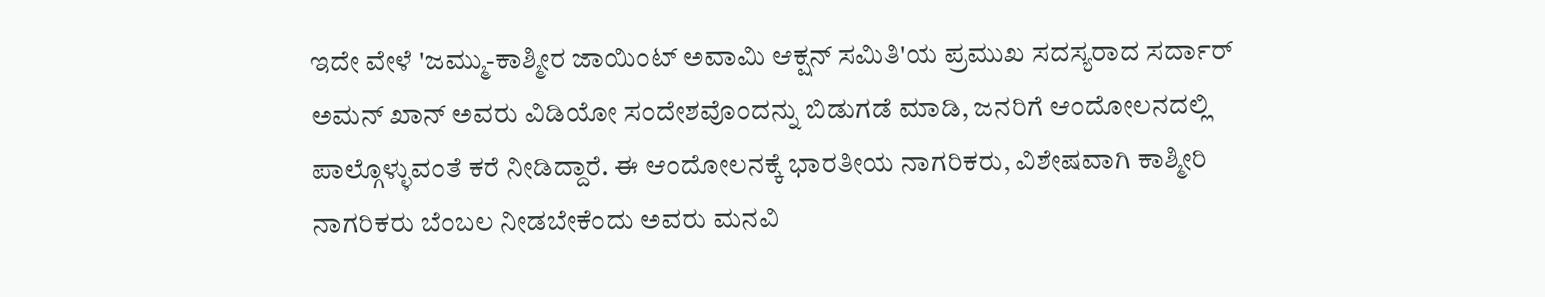ಇದೇ ವೇಳೆ 'ಜಮ್ಮು-ಕಾಶ್ಮೀರ ಜಾಯಿಂಟ್ ಅವಾಮಿ ಆಕ್ಷನ್ ಸಮಿತಿ'ಯ ಪ್ರಮುಖ ಸದಸ್ಯರಾದ ಸರ್ದಾರ್ ಅಮನ್ ಖಾನ್ ಅವರು ವಿಡಿಯೋ ಸಂದೇಶವೊಂದನ್ನು ಬಿಡುಗಡೆ ಮಾಡಿ, ಜನರಿಗೆ ಆಂದೋಲನದಲ್ಲಿ ಪಾಲ್ಗೊಳ್ಳುವಂತೆ ಕರೆ ನೀಡಿದ್ದಾರೆ. ಈ ಆಂದೋಲನಕ್ಕೆ ಭಾರತೀಯ ನಾಗರಿಕರು, ವಿಶೇಷವಾಗಿ ಕಾಶ್ಮೀರಿ ನಾಗರಿಕರು ಬೆಂಬಲ ನೀಡಬೇಕೆಂದು ಅವರು ಮನವಿ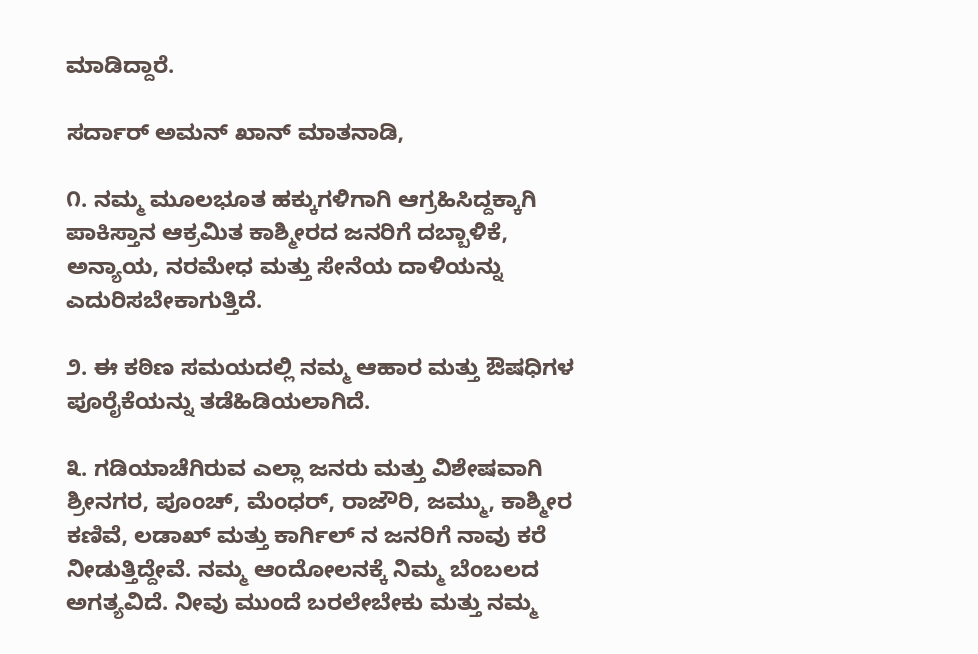ಮಾಡಿದ್ದಾರೆ.

ಸರ್ದಾರ್ ಅಮನ್ ಖಾನ್ ಮಾತನಾಡಿ,

೧. ನಮ್ಮ ಮೂಲಭೂತ ಹಕ್ಕುಗಳಿಗಾಗಿ ಆಗ್ರಹಿಸಿದ್ದಕ್ಕಾಗಿ ಪಾಕಿಸ್ತಾನ ಆಕ್ರಮಿತ ಕಾಶ್ಮೀರದ ಜನರಿಗೆ ದಬ್ಬಾಳಿಕೆ, ಅನ್ಯಾಯ, ನರಮೇಧ ಮತ್ತು ಸೇನೆಯ ದಾಳಿಯನ್ನು ಎದುರಿಸಬೇಕಾಗುತ್ತಿದೆ.

೨. ಈ ಕಠಿಣ ಸಮಯದಲ್ಲಿ ನಮ್ಮ ಆಹಾರ ಮತ್ತು ಔಷಧಿಗಳ ಪೂರೈಕೆಯನ್ನು ತಡೆಹಿಡಿಯಲಾಗಿದೆ.

೩. ಗಡಿಯಾಚೆಗಿರುವ ಎಲ್ಲಾ ಜನರು ಮತ್ತು ವಿಶೇಷವಾಗಿ ಶ್ರೀನಗರ, ಪೂಂಚ್, ಮೆಂಧರ್, ರಾಜೌರಿ, ಜಮ್ಮು, ಕಾಶ್ಮೀರ ಕಣಿವೆ, ಲಡಾಖ್ ಮತ್ತು ಕಾರ್ಗಿಲ್‌ ನ ಜನರಿಗೆ ನಾವು ಕರೆ ನೀಡುತ್ತಿದ್ದೇವೆ. ನಮ್ಮ ಆಂದೋಲನಕ್ಕೆ ನಿಮ್ಮ ಬೆಂಬಲದ ಅಗತ್ಯವಿದೆ. ನೀವು ಮುಂದೆ ಬರಲೇಬೇಕು ಮತ್ತು ನಮ್ಮ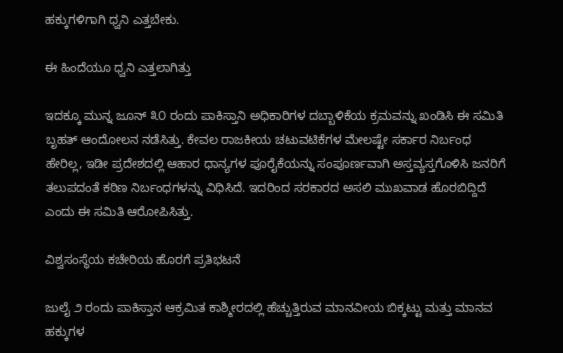ಹಕ್ಕುಗಳಿಗಾಗಿ ಧ್ವನಿ ಎತ್ತಬೇಕು.

ಈ ಹಿಂದೆಯೂ ಧ್ವನಿ ಎತ್ತಲಾಗಿತ್ತು

ಇದಕ್ಕೂ ಮುನ್ನ ಜೂನ್ ೩೦ ರಂದು ಪಾಕಿಸ್ತಾನಿ ಅಧಿಕಾರಿಗಳ ದಬ್ಬಾಳಿಕೆಯ ಕ್ರಮವನ್ನು ಖಂಡಿಸಿ ಈ ಸಮಿತಿ ಬೃಹತ್ ಆಂದೋಲನ ನಡೆಸಿತ್ತು. ಕೇವಲ ರಾಜಕೀಯ ಚಟುವಟಿಕೆಗಳ ಮೇಲಷ್ಟೇ ಸರ್ಕಾರ ನಿರ್ಬಂಧ ಹೇರಿಲ್ಲ, ಇಡೀ ಪ್ರದೇಶದಲ್ಲಿ ಆಹಾರ ಧಾನ್ಯಗಳ ಪೂರೈಕೆಯನ್ನು ಸಂಪೂರ್ಣವಾಗಿ ಅಸ್ತವ್ಯಸ್ತಗೊಳಿಸಿ ಜನರಿಗೆ ತಲುಪದಂತೆ ಕಠಿಣ ನಿರ್ಬಂಧಗಳನ್ನು ವಿಧಿಸಿದೆ. ಇದರಿಂದ ಸರಕಾರದ ಅಸಲಿ ಮುಖವಾಡ ಹೊರಬಿದ್ದಿದೆ ಎಂದು ಈ ಸಮಿತಿ ಆರೋಪಿಸಿತ್ತು.

ವಿಶ್ವಸಂಸ್ಥೆಯ ಕಚೇರಿಯ ಹೊರಗೆ ಪ್ರತಿಭಟನೆ

ಜುಲೈ ೨ ರಂದು ಪಾಕಿಸ್ತಾನ ಆಕ್ರಮಿತ ಕಾಶ್ಮೀರದಲ್ಲಿ ಹೆಚ್ಚುತ್ತಿರುವ ಮಾನವೀಯ ಬಿಕ್ಕಟ್ಟು ಮತ್ತು ಮಾನವ ಹಕ್ಕುಗಳ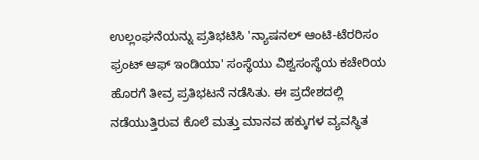ಉಲ್ಲಂಘನೆಯನ್ನು ಪ್ರತಿಭಟಿಸಿ 'ನ್ಯಾಷನಲ್ ಆಂಟಿ-ಟೆರರಿಸಂ ಫ್ರಂಟ್ ಆಫ್ ಇಂಡಿಯಾ' ಸಂಸ್ಥೆಯು ವಿಶ್ವಸಂಸ್ಥೆಯ ಕಚೇರಿಯ ಹೊರಗೆ ತೀವ್ರ ಪ್ರತಿಭಟನೆ ನಡೆಸಿತು. ಈ ಪ್ರದೇಶದಲ್ಲಿ ನಡೆಯುತ್ತಿರುವ ಕೊಲೆ ಮತ್ತು ಮಾನವ ಹಕ್ಕುಗಳ ವ್ಯವಸ್ಥಿತ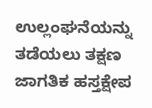ಉಲ್ಲಂಘನೆಯನ್ನು ತಡೆಯಲು ತಕ್ಷಣ ಜಾಗತಿಕ ಹಸ್ತಕ್ಷೇಪ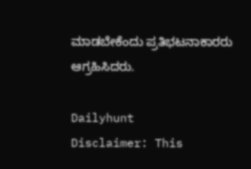ಮಾಡಬೇಕೆಂದು ಪ್ರತಿಭಟನಾಕಾರರು ಆಗ್ರಹಿಸಿದರು.

Dailyhunt
Disclaimer: This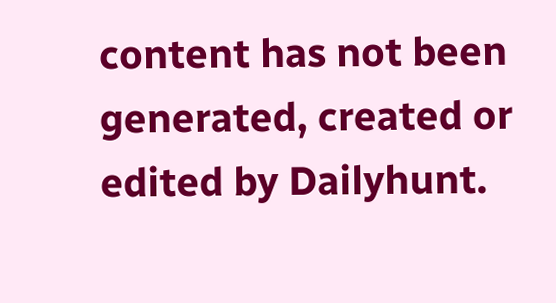content has not been generated, created or edited by Dailyhunt.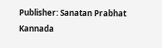Publisher: Sanatan Prabhat Kannada